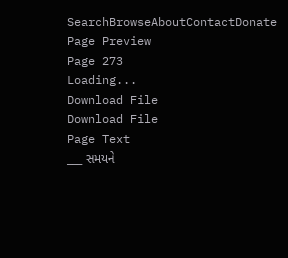SearchBrowseAboutContactDonate
Page Preview
Page 273
Loading...
Download File
Download File
Page Text
___ સમયને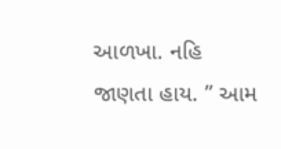આળખા. નહિ જાણતા હાય. ” આમ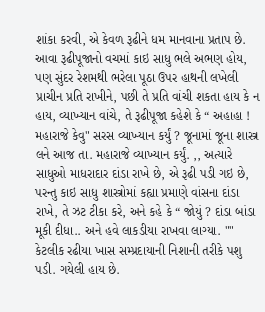શાંકા કરવી, એ કેવળ રૂઢીને ધમ માનવાના પ્રતાપ છે. આવા રૂઢીપૂજાનો વચમાં કાઇ સાધુ ભલે અભણ હોય, પણ સુંદર રેશમથી ભરેલા પૂઠા ઉપર હાથની લખેલી પ્રાચીન પ્રતિ રાખીને, પછી તે પ્રતિ વાંચી શકતા હાય કે ન હાય, વ્યાખ્યાન વાંચે, તે રૂઢીપૂજા કહેશે કે “ અહાહા ! મહારાજે કેવુ" સરસ વ્યાખ્યાન કર્યું ? જૂનામાં જૂના શાસ્ત્ર લને આજ તા. મહારાજે વ્યાખ્યાન કર્યું. ,, અત્યારે સાધુઓ માધરાદાર દાંડા રાખે છે, એ રૂઢી પડી ગઇ છે, પરન્તુ કાઇ સાધુ શાસ્ત્રોમાં કહ્યા પ્રમાણે વાંસના દાંડા રાખે, તે ઝટ ટીકા કરે, અને કહે કે “ જોયું ? દાંડા બાંડા મૂકી દીધા.. અને હવે લાકડીયા રાખવા લાગ્યા. "" કેટલીક રઢીયા ખાસ સમ્પ્રદાયાની નિશાની તરીકે પશુ પડી. ગયેલી હાય છે.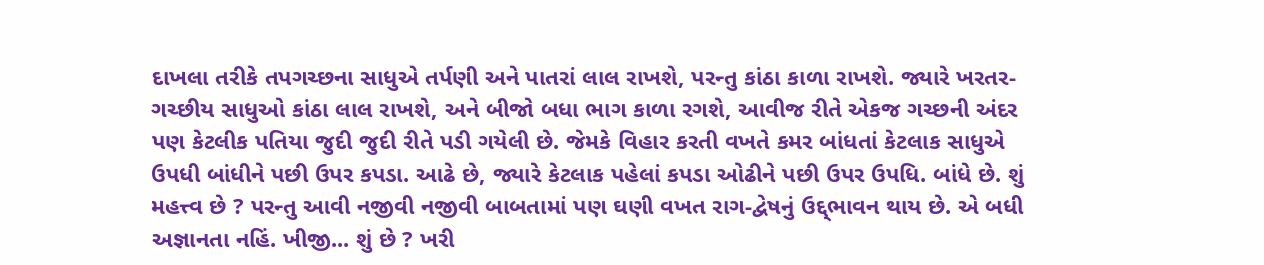દાખલા તરીકે તપગચ્છના સાધુએ તર્પણી અને પાતરાં લાલ રાખશે, પરન્તુ કાંઠા કાળા રાખશે. જ્યારે ખરતર-ગચ્છીય સાધુઓ કાંઠા લાલ રાખશે, અને બીજો બધા ભાગ કાળા રગશે, આવીજ રીતે એકજ ગચ્છની અંદર પણ કેટલીક પતિયા જુદી જુદી રીતે પડી ગયેલી છે. જેમકે વિહાર કરતી વખતે કમર બાંધતાં કેટલાક સાધુએ ઉપધી બાંધીને પછી ઉપર કપડા. આઢે છે, જ્યારે કેટલાક પહેલાં કપડા ઓઢીને પછી ઉપર ઉપધિ. બાંધે છે. શું મહત્ત્વ છે ? પરન્તુ આવી નજીવી નજીવી બાબતામાં પણ ઘણી વખત રાગ-દ્વેષનું ઉદ્દ્ભાવન થાય છે. એ બધી અજ્ઞાનતા નહિં. ખીજી... શું છે ? ખરી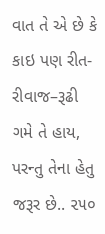વાત તે એ છે કે કાઇ પણ રીત-રીવાજ–રૂઢી ગમે તે હાય, પરન્તુ તેના હેતુ જરૂર છે.. ૨૫૦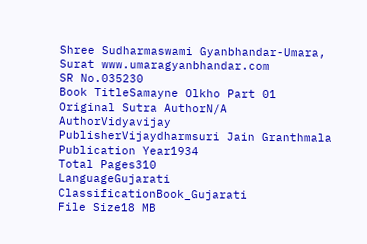Shree Sudharmaswami Gyanbhandar-Umara, Surat www.umaragyanbhandar.com
SR No.035230
Book TitleSamayne Olkho Part 01
Original Sutra AuthorN/A
AuthorVidyavijay
PublisherVijaydharmsuri Jain Granthmala
Publication Year1934
Total Pages310
LanguageGujarati
ClassificationBook_Gujarati
File Size18 MB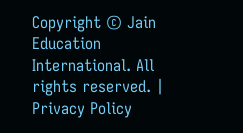Copyright © Jain Education International. All rights reserved. | Privacy Policy